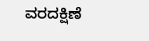ವರದಕ್ಷಿಣೆ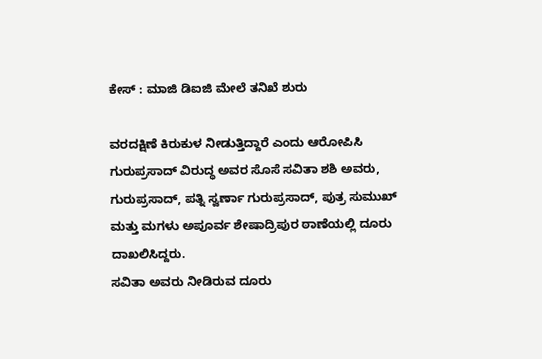ಕೇಸ್ : ಮಾಜಿ ಡಿಐಜಿ ಮೇಲೆ ತನಿಖೆ ಶುರು

ವರದಕ್ಷಿಣೆ ಕಿರುಕುಳ ನೀಡುತ್ತಿದ್ದಾರೆ ಎಂದು ಆರೋಪಿಸಿ ಗುರುಪ್ರಸಾದ್ ವಿರುದ್ಧ ಅವರ ಸೊಸೆ ಸವಿತಾ ಶಶಿ ಅವರು, ಗುರುಪ್ರಸಾದ್, ಪತ್ನಿ ಸ್ವರ್ಣಾ ಗುರುಪ್ರಸಾದ್, ಪುತ್ರ ಸುಮುಖ್ ಮತ್ತು ಮಗಳು ಅಪೂರ್ವ ಶೇಷಾದ್ರಿಪುರ ಠಾಣೆಯಲ್ಲಿ ದೂರು ದಾಖಲಿಸಿದ್ದರು.
ಸವಿತಾ ಅವರು ನೀಡಿರುವ ದೂರು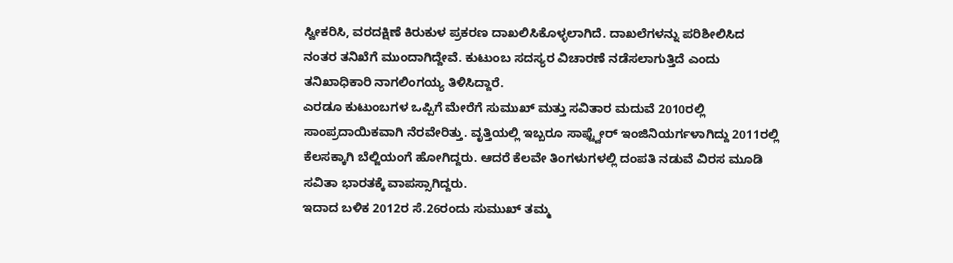ಸ್ವೀಕರಿಸಿ, ವರದಕ್ಷಿಣೆ ಕಿರುಕುಳ ಪ್ರಕರಣ ದಾಖಲಿಸಿಕೊಳ್ಳಲಾಗಿದೆ. ದಾಖಲೆಗಳನ್ನು ಪರಿಶೀಲಿಸಿದ ನಂತರ ತನಿಖೆಗೆ ಮುಂದಾಗಿದ್ದೇವೆ. ಕುಟುಂಬ ಸದಸ್ಯರ ವಿಚಾರಣೆ ನಡೆಸಲಾಗುತ್ತಿದೆ ಎಂದು ತನಿಖಾಧಿಕಾರಿ ನಾಗಲಿಂಗಯ್ಯ ತಿಳಿಸಿದ್ದಾರೆ.
ಎರಡೂ ಕುಟುಂಬಗಳ ಒಪ್ಪಿಗೆ ಮೇರೆಗೆ ಸುಮುಖ್ ಮತ್ತು ಸವಿತಾರ ಮದುವೆ 2010ರಲ್ಲಿ ಸಾಂಪ್ರದಾಯಿಕವಾಗಿ ನೆರವೇರಿತ್ತು. ವೃತ್ತಿಯಲ್ಲಿ ಇಬ್ಬರೂ ಸಾಫ್ಟ್ವೇರ್ ಇಂಜಿನಿಯರ್ಗಳಾಗಿದ್ದು 2011ರಲ್ಲಿ ಕೆಲಸಕ್ಕಾಗಿ ಬೆಲ್ಜಿಯಂಗೆ ಹೋಗಿದ್ದರು. ಆದರೆ ಕೆಲವೇ ತಿಂಗಳುಗಳಲ್ಲಿ ದಂಪತಿ ನಡುವೆ ವಿರಸ ಮೂಡಿ ಸವಿತಾ ಭಾರತಕ್ಕೆ ವಾಪಸ್ಸಾಗಿದ್ದರು.
ಇದಾದ ಬಳಿಕ 2012ರ ಸೆ.26ರಂದು ಸುಮುಖ್ ತಮ್ಮ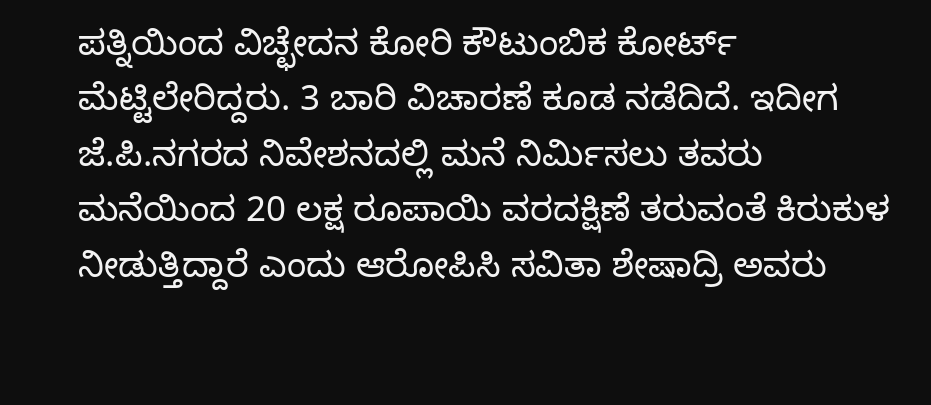ಪತ್ನಿಯಿಂದ ವಿಚ್ಛೇದನ ಕೋರಿ ಕೌಟುಂಬಿಕ ಕೋರ್ಟ್ ಮೆಟ್ಟಿಲೇರಿದ್ದರು. 3 ಬಾರಿ ವಿಚಾರಣೆ ಕೂಡ ನಡೆದಿದೆ. ಇದೀಗ ಜೆ.ಪಿ.ನಗರದ ನಿವೇಶನದಲ್ಲಿ ಮನೆ ನಿರ್ಮಿಸಲು ತವರು ಮನೆಯಿಂದ 20 ಲಕ್ಷ ರೂಪಾಯಿ ವರದಕ್ಷಿಣೆ ತರುವಂತೆ ಕಿರುಕುಳ ನೀಡುತ್ತಿದ್ದಾರೆ ಎಂದು ಆರೋಪಿಸಿ ಸವಿತಾ ಶೇಷಾದ್ರಿ ಅವರು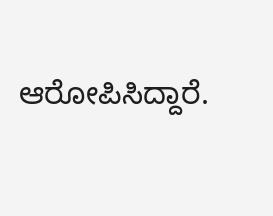ಆರೋಪಿಸಿದ್ದಾರೆ.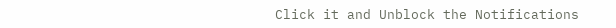Click it and Unblock the Notifications